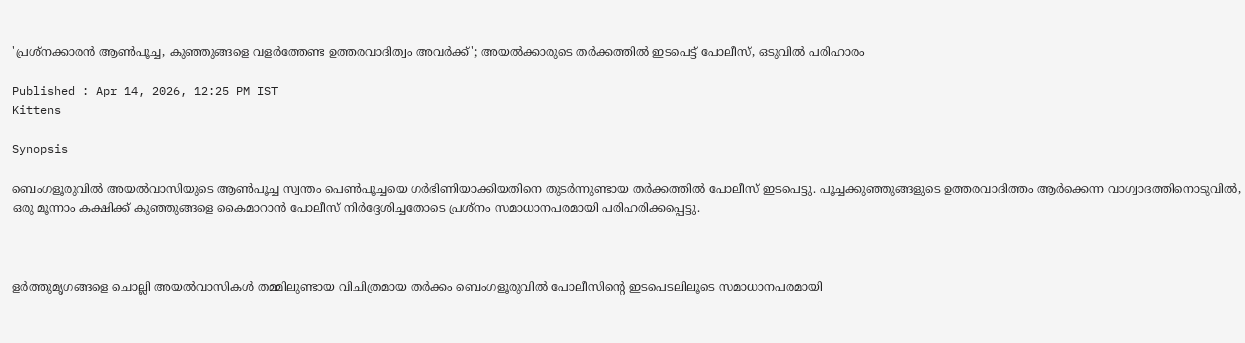'പ്രശ്നക്കാരൻ ആൺപൂച്ച, കുഞ്ഞുങ്ങളെ വളർത്തേണ്ട ഉത്തരവാദിത്വം അവർക്ക്'; അയൽക്കാരുടെ തർക്കത്തിൽ ഇടപെട്ട് പോലീസ്, ഒടുവിൽ പരിഹാരം

Published : Apr 14, 2026, 12:25 PM IST
Kittens

Synopsis

ബെംഗളൂരുവിൽ അയൽവാസിയുടെ ആൺപൂച്ച സ്വന്തം പെൺപൂച്ചയെ ഗർഭിണിയാക്കിയതിനെ തുടർന്നുണ്ടായ തർക്കത്തിൽ പോലീസ് ഇടപെട്ടു. പൂച്ചക്കുഞ്ഞുങ്ങളുടെ ഉത്തരവാദിത്തം ആർക്കെന്ന വാഗ്വാദത്തിനൊടുവിൽ, ഒരു മൂന്നാം കക്ഷിക്ക് കുഞ്ഞുങ്ങളെ കൈമാറാൻ പോലീസ് നിർദ്ദേശിച്ചതോടെ പ്രശ്നം സമാധാനപരമായി പരിഹരിക്കപ്പെട്ടു.



ളർത്തുമൃഗങ്ങളെ ചൊല്ലി അയൽവാസികൾ തമ്മിലുണ്ടായ വിചിത്രമായ തർക്കം ബെംഗളൂരുവിൽ പോലീസിന്‍റെ ഇടപെടലിലൂടെ സമാധാനപരമായി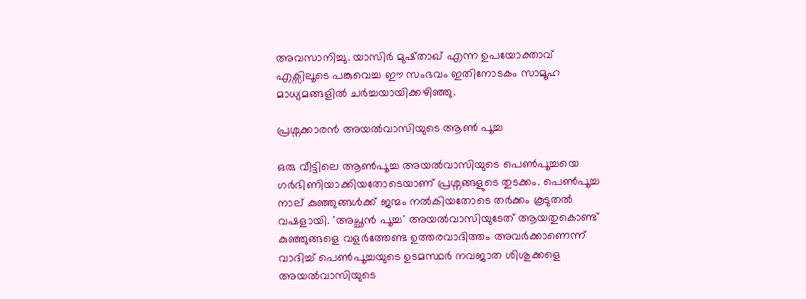അവസാനിച്ചു. യാസിർ മുഷ്താഖ് എന്ന ഉപയോക്താവ് എക്സിലൂടെ പങ്കുവെച്ച ഈ സംഭവം ഇതിനോടകം സാമൂഹ മാധ്യമങ്ങളിൽ ചർച്ചയായിക്കഴിഞ്ഞു.

പ്രശ്നക്കാരൻ അയൽവാസിയുടെ ആൺ പൂച്ച

ഒരു വീട്ടിലെ ആൺപൂച്ച അയൽവാസിയുടെ പെൺപൂച്ചയെ ഗർഭിണിയാക്കിയതോടെയാണ് പ്രശ്നങ്ങളുടെ തുടക്കം. പെൺപൂച്ച നാല് കുഞ്ഞുങ്ങൾക്ക് ജന്മം നൽകിയതോടെ തർക്കം കൂടുതൽ വഷളായി. 'അച്ഛൻ പൂച്ച' അയൽവാസിയുടേത് ആയതുകൊണ്ട് കുഞ്ഞുങ്ങളെ വളർത്തേണ്ട ഉത്തരവാദിത്തം അവർക്കാണെന്ന് വാദിച്ച് പെൺപൂച്ചയുടെ ഉടമസ്ഥർ നവജാത ശിശുക്കളെ അയൽവാസിയുടെ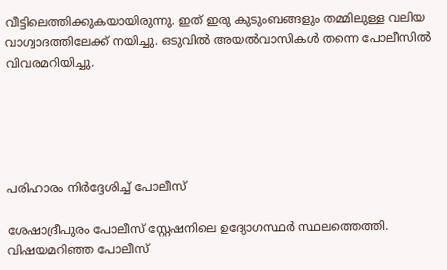വീട്ടിലെത്തിക്കുകയായിരുന്നു. ഇത് ഇരു കുടുംബങ്ങളും തമ്മിലുള്ള വലിയ വാഗ്വാദത്തിലേക്ക് നയിച്ചു. ഒടുവിൽ അയൽവാസികൾ തന്നെ പോലീസിൽ വിവരമറിയിച്ചു.





പരിഹാരം നിർദ്ദേശിച്ച് പോലീസ്

ശേഷാദ്രീപുരം പോലീസ് സ്റ്റേഷനിലെ ഉദ്യോഗസ്ഥർ സ്ഥലത്തെത്തി. വിഷയമറിഞ്ഞ പോലീസ്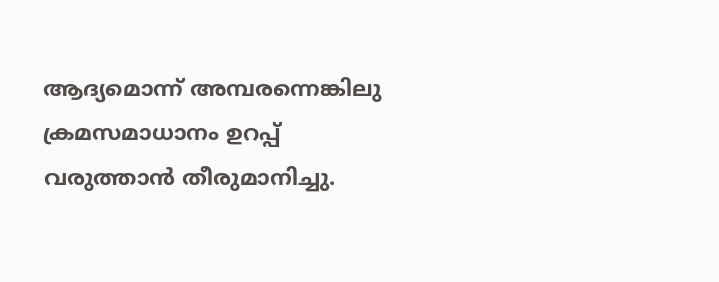ആദ്യമൊന്ന് അമ്പരന്നെങ്കിലു ക്രമസമാധാനം ഉറപ്പ് വരുത്താൻ തീരുമാനിച്ചു.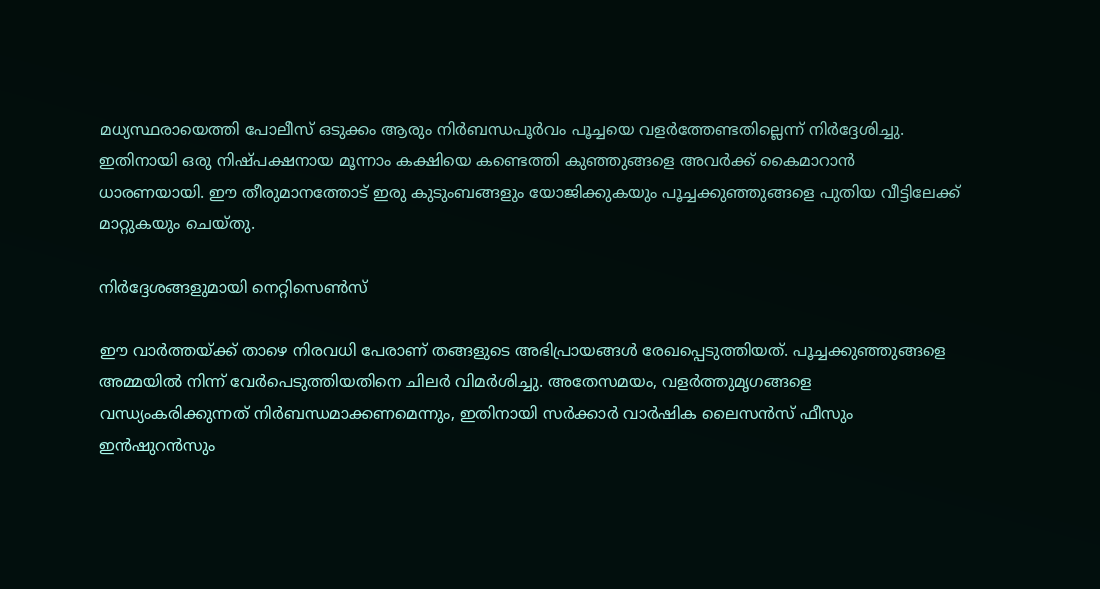മധ്യസ്ഥരായെത്തി പോലീസ് ഒടുക്കം ആരും നിർബന്ധപൂർവം പൂച്ചയെ വളർത്തേണ്ടതില്ലെന്ന് നിർദ്ദേശിച്ചു. ഇതിനായി ഒരു നിഷ്പക്ഷനായ മൂന്നാം കക്ഷിയെ കണ്ടെത്തി കുഞ്ഞുങ്ങളെ അവർക്ക് കൈമാറാൻ ധാരണയായി. ഈ തീരുമാനത്തോട് ഇരു കുടുംബങ്ങളും യോജിക്കുകയും പൂച്ചക്കുഞ്ഞുങ്ങളെ പുതിയ വീട്ടിലേക്ക് മാറ്റുകയും ചെയ്തു.

നിർദ്ദേശങ്ങളുമായി നെറ്റിസെൺസ്

ഈ വാർത്തയ്ക്ക് താഴെ നിരവധി പേരാണ് തങ്ങളുടെ അഭിപ്രായങ്ങൾ രേഖപ്പെടുത്തിയത്. പൂച്ചക്കുഞ്ഞുങ്ങളെ അമ്മയിൽ നിന്ന് വേർപെടുത്തിയതിനെ ചിലർ വിമർശിച്ചു. അതേസമയം, വളർത്തുമൃഗങ്ങളെ വന്ധ്യംകരിക്കുന്നത് നിർബന്ധമാക്കണമെന്നും, ഇതിനായി സർക്കാർ വാർഷിക ലൈസൻസ് ഫീസും ഇൻഷുറൻസും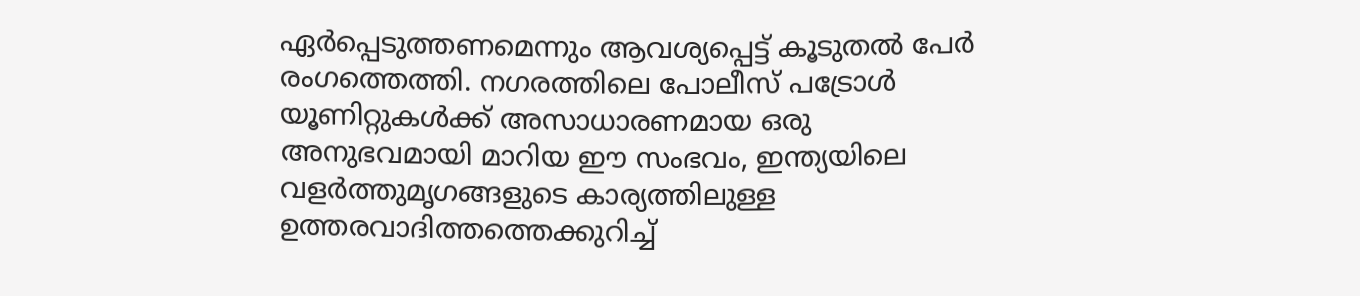ഏർപ്പെടുത്തണമെന്നും ആവശ്യപ്പെട്ട് കൂടുതൽ പേർ രംഗത്തെത്തി. നഗരത്തിലെ പോലീസ് പട്രോൾ യൂണിറ്റുകൾക്ക് അസാധാരണമായ ഒരു അനുഭവമായി മാറിയ ഈ സംഭവം, ഇന്ത്യയിലെ വളർത്തുമൃഗങ്ങളുടെ കാര്യത്തിലുള്ള ഉത്തരവാദിത്തത്തെക്കുറിച്ച്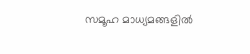സമൂഹ മാധ്യമങ്ങളിൽ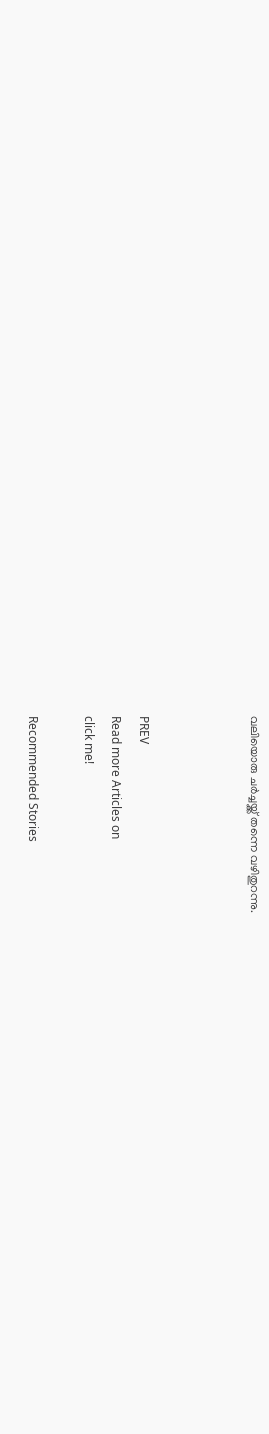വലിയൊരു ചർച്ചയ്ക്ക് തന്നെ വഴിതുറന്നു.



PREV
Read more Articles on
click me!

Recommended Stories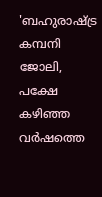'ബഹുരാഷ്ട്ര കമ്പനി ജോലി, പക്ഷേ കഴിഞ്ഞ വർഷത്തെ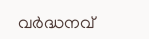വ‍ർദ്ധനവ്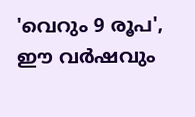'വെറും 9 രൂപ', ഈ വർഷവും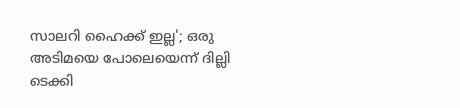സാലറി ഹൈക്ക് ഇല്ല'; ഒരു അടിമയെ പോലെയെന്ന് ദില്ലി ടെക്കി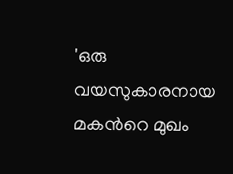'ഒരു വയസുകാരനായ മകന്‍റെ മുഖം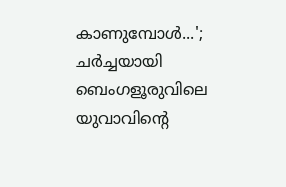കാണുമ്പോൾ...'; ചർച്ചയായി ബെംഗളൂരുവിലെ യുവാവിന്‍റെ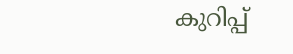കുറിപ്പ്